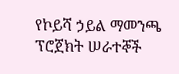የኮይሻ ኃይል ማመንጫ ፕሮጀክት ሠራተኞች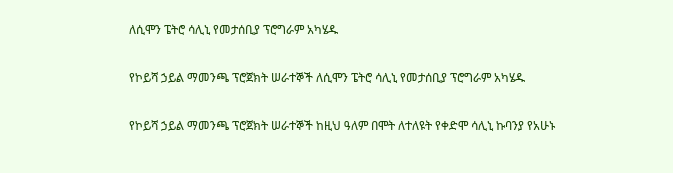ለሲሞን ፔትሮ ሳሊኒ የመታሰቢያ ፕሮግራም አካሄዱ

የኮይሻ ኃይል ማመንጫ ፕሮጀክት ሠራተኞች ለሲሞን ፔትሮ ሳሊኒ የመታሰቢያ ፕሮግራም አካሄዱ

የኮይሻ ኃይል ማመንጫ ፕሮጀክት ሠራተኞች ከዚህ ዓለም በሞት ለተለዩት የቀድሞ ሳሊኒ ኩባንያ የአሁኑ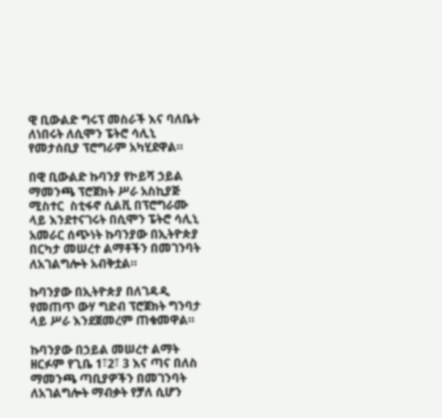ዊ ቢውልድ ግሩፕ መስራች እና ባለቤት ለነበሩት ለሲሞን ፔትሮ ሳሊኒ የመታሰቢያ ፕሮግራም አካሂደዋል።

በዊ ቢውልድ ኩባንያ የኮይሻ ኃይል ማመንጫ ፕሮጀክት ሥራ አስኪያጅ ሚስተር  ስቲፋኖ ሲልቪ በፕሮግራሙ ላይ እንደተናገሩት በሲሞን ፔትሮ ሳሊኒ አመራር ሰጭነት ኩባንያው በኢትዮጵያ በርካታ መሠረተ ልማቶችን በመገንባት ለአገልግሎት አብቅቷል።

ኩባንያው በኢትዮጵያ በለገዳዲ የመጠጥ ውሃ ግድብ ፕሮጀክት ግንባታ ላይ ሥራ እንደጀመረም ጠቁመዋል።

ኩባንያው በኃይል መሠረተ ልማት ዘርፉም የጊቤ 1፣2፣ 3 እና ጣና በለስ ማመንጫ ጣቢያዎችን በመገንባት ለአገልግሎት ማብቃት የቻለ ሲሆን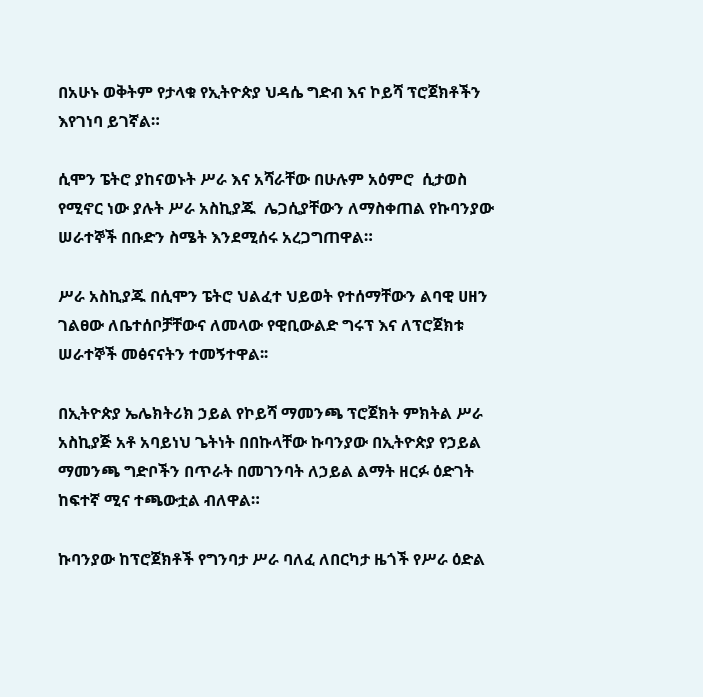በአሁኑ ወቅትም የታላቁ የኢትዮጵያ ህዳሴ ግድብ እና ኮይሻ ፕሮጀክቶችን እየገነባ ይገኛል።

ሲሞን ፔትሮ ያከናወኑት ሥራ እና አሻራቸው በሁሉም አዕምሮ  ሲታወስ የሚኖር ነው ያሉት ሥራ አስኪያጁ  ሌጋሲያቸውን ለማስቀጠል የኩባንያው ሠራተኞች በቡድን ስሜት እንደሚሰሩ አረጋግጠዋል።

ሥራ አስኪያጁ በሲሞን ፔትሮ ህልፈተ ህይወት የተሰማቸውን ልባዊ ሀዘን ገልፀው ለቤተሰቦቻቸውና ለመላው የዊቢውልድ ግሩፕ እና ለፕሮጀክቱ ሠራተኞች መፅናናትን ተመኝተዋል፡፡

በኢትዮጵያ ኤሌክትሪክ ኃይል የኮይሻ ማመንጫ ፕሮጀክት ምክትል ሥራ አስኪያጅ አቶ አባይነህ ጌትነት በበኩላቸው ኩባንያው በኢትዮጵያ የኃይል ማመንጫ ግድቦችን በጥራት በመገንባት ለኃይል ልማት ዘርፉ ዕድገት ከፍተኛ ሚና ተጫውቷል ብለዋል።

ኩባንያው ከፕሮጀክቶች የግንባታ ሥራ ባለፈ ለበርካታ ዜጎች የሥራ ዕድል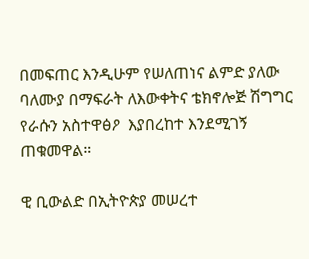በመፍጠር እንዲሁም የሠለጠነና ልምድ ያለው ባለሙያ በማፍራት ለእውቀትና ቴክኖሎጅ ሽግግር የራሱን አስተዋፅዖ  እያበረከተ እንደሚገኝ ጠቁመዋል።

ዊ ቢውልድ በኢትዮጵያ መሠረተ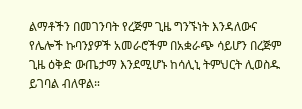ልማቶችን በመገንባት የረጅም ጊዜ ግንኙነት እንዳለውና የሌሎች ኩባንያዎች አመራሮችም በአቋራጭ ሳይሆን በረጅም ጊዜ ዕቅድ ውጤታማ እንደሚሆኑ ከሳሊኒ ትምህርት ሊወስዱ ይገባል ብለዋል።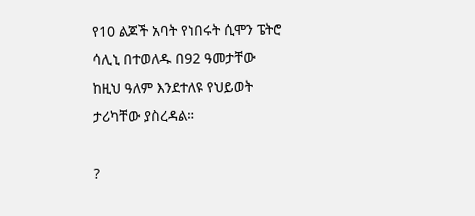የ10 ልጆች አባት የነበሩት ሲሞን ፔትሮ ሳሊኒ በተወለዱ በ92 ዓመታቸው ከዚህ ዓለም እንደተለዩ የህይወት ታሪካቸው ያስረዳል።

?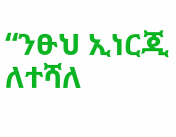“ንፁህ ኢነርጂ ለተሻለ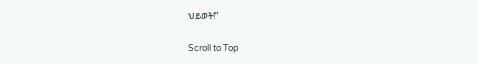ህይወት!”

Scroll to Top